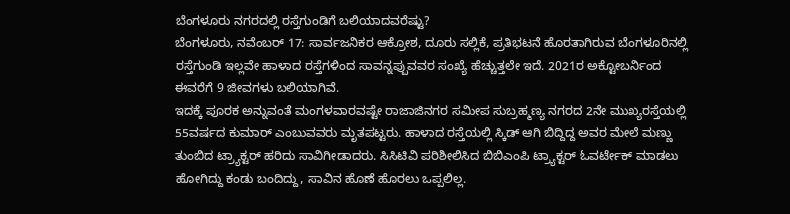ಬೆಂಗಳೂರು ನಗರದಲ್ಲಿ ರಸ್ತೆಗುಂಡಿಗೆ ಬಲಿಯಾದವರೆಷ್ಟು?
ಬೆಂಗಳೂರು, ನವೆಂಬರ್ 17: ಸಾರ್ವಜನಿಕರ ಆಕ್ರೋಶ, ದೂರು ಸಲ್ಲಿಕೆ, ಪ್ರತಿಭಟನೆ ಹೊರತಾಗಿರುವ ಬೆಂಗಳೂರಿನಲ್ಲಿ ರಸ್ತೆಗುಂಡಿ ಇಲ್ಲವೇ ಹಾಳಾದ ರಸ್ತೆಗಳಿಂದ ಸಾವನ್ನಪ್ಪುವವರ ಸಂಖ್ಯೆ ಹೆಚ್ಚುತ್ತಲೇ ಇದೆ. 2021ರ ಅಕ್ಟೋಬರ್ನಿಂದ ಈವರೆಗೆ 9 ಜೀವಗಳು ಬಲಿಯಾಗಿವೆ.
ಇದಕ್ಕೆ ಪೂರಕ ಅನ್ನುವಂತೆ ಮಂಗಳವಾರವಷ್ಟೇ ರಾಜಾಜಿನಗರ ಸಮೀಪ ಸುಬ್ರಹ್ಮಣ್ಯ ನಗರದ 2ನೇ ಮುಖ್ಯರಸ್ತೆಯಲ್ಲಿ 55ವರ್ಷದ ಕುಮಾರ್ ಎಂಬುವವರು ಮೃತಪಟ್ಟರು. ಹಾಳಾದ ರಸ್ತೆಯಲ್ಲಿ ಸ್ಕಿಡ್ ಆಗಿ ಬಿದ್ದಿದ್ದ ಅವರ ಮೇಲೆ ಮಣ್ಣು ತುಂಬಿದ ಟ್ರ್ಯಾಕ್ಟರ್ ಹರಿದು ಸಾವಿಗೀಡಾದರು. ಸಿಸಿಟಿವಿ ಪರಿಶೀಲಿಸಿದ ಬಿಬಿಎಂಪಿ ಟ್ರ್ಯಾಕ್ಟರ್ ಓವರ್ಟೇಕ್ ಮಾಡಲು ಹೋಗಿದ್ದು ಕಂಡು ಬಂದಿದ್ದು, ಸಾವಿನ ಹೊಣೆ ಹೊರಲು ಒಪ್ಪಲಿಲ್ಲ.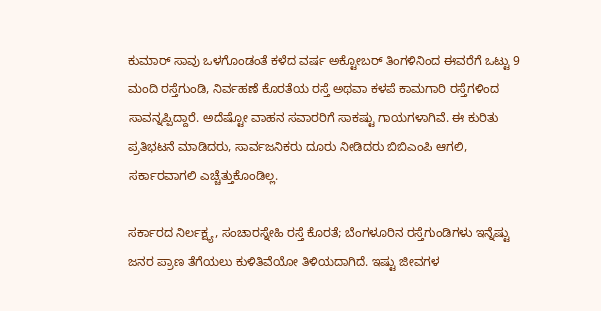ಕುಮಾರ್ ಸಾವು ಒಳಗೊಂಡಂತೆ ಕಳೆದ ವರ್ಷ ಅಕ್ಟೋಬರ್ ತಿಂಗಳಿನಿಂದ ಈವರೆಗೆ ಒಟ್ಟು 9 ಮಂದಿ ರಸ್ತೆಗುಂಡಿ, ನಿರ್ವಹಣೆ ಕೊರತೆಯ ರಸ್ತೆ ಅಥವಾ ಕಳಪೆ ಕಾಮಗಾರಿ ರಸ್ತೆಗಳಿಂದ ಸಾವನ್ನಪ್ಪಿದ್ದಾರೆ. ಅದೆಷ್ಟೋ ವಾಹನ ಸವಾರರಿಗೆ ಸಾಕಷ್ಟು ಗಾಯಗಳಾಗಿವೆ. ಈ ಕುರಿತು ಪ್ರತಿಭಟನೆ ಮಾಡಿದರು, ಸಾರ್ವಜನಿಕರು ದೂರು ನೀಡಿದರು ಬಿಬಿಎಂಪಿ ಆಗಲಿ, ಸರ್ಕಾರವಾಗಲಿ ಎಚ್ಚೆತ್ತುಕೊಂಡಿಲ್ಲ.

ಸರ್ಕಾರದ ನಿರ್ಲಕ್ಷ್ಯ, ಸಂಚಾರಸ್ನೇಹಿ ರಸ್ತೆ ಕೊರತೆ; ಬೆಂಗಳೂರಿನ ರಸ್ತೆಗುಂಡಿಗಳು ಇನ್ನೆಷ್ಟು ಜನರ ಪ್ರಾಣ ತೆಗೆಯಲು ಕುಳಿತಿವೆಯೋ ತಿಳಿಯದಾಗಿದೆ. ಇಷ್ಟು ಜೀವಗಳ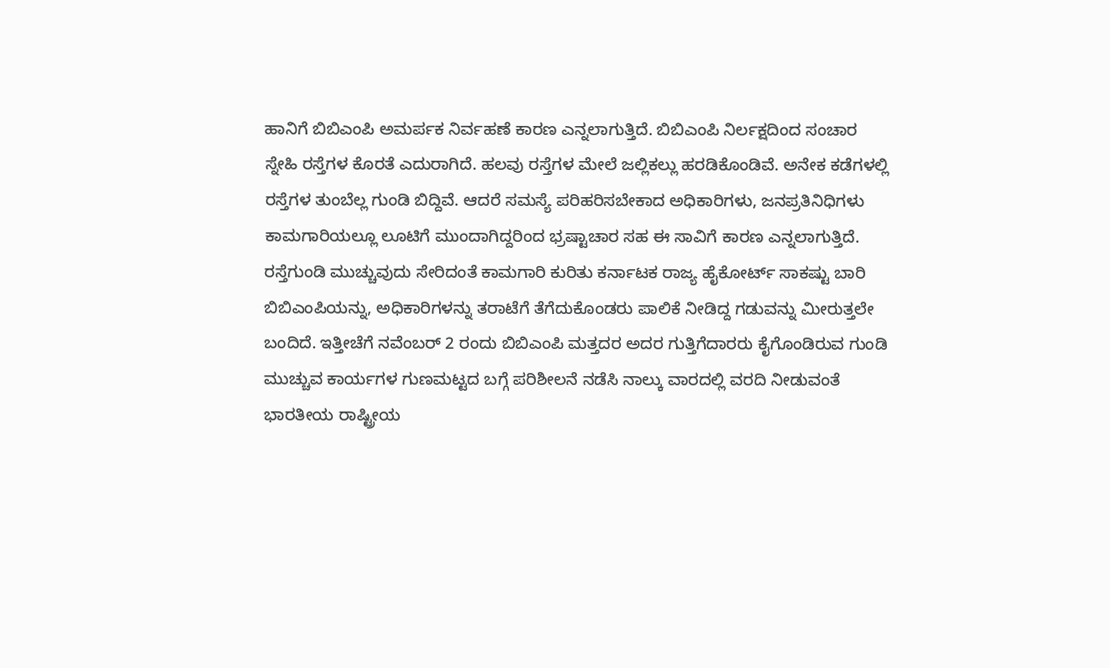ಹಾನಿಗೆ ಬಿಬಿಎಂಪಿ ಅಮರ್ಪಕ ನಿರ್ವಹಣೆ ಕಾರಣ ಎನ್ನಲಾಗುತ್ತಿದೆ. ಬಿಬಿಎಂಪಿ ನಿರ್ಲಕ್ಷದಿಂದ ಸಂಚಾರ ಸ್ನೇಹಿ ರಸ್ತೆಗಳ ಕೊರತೆ ಎದುರಾಗಿದೆ. ಹಲವು ರಸ್ತೆಗಳ ಮೇಲೆ ಜಲ್ಲಿಕಲ್ಲು ಹರಡಿಕೊಂಡಿವೆ. ಅನೇಕ ಕಡೆಗಳಲ್ಲಿ ರಸ್ತೆಗಳ ತುಂಬೆಲ್ಲ ಗುಂಡಿ ಬಿದ್ದಿವೆ. ಆದರೆ ಸಮಸ್ಯೆ ಪರಿಹರಿಸಬೇಕಾದ ಅಧಿಕಾರಿಗಳು, ಜನಪ್ರತಿನಿಧಿಗಳು ಕಾಮಗಾರಿಯಲ್ಲೂ ಲೂಟಿಗೆ ಮುಂದಾಗಿದ್ದರಿಂದ ಭ್ರಷ್ಟಾಚಾರ ಸಹ ಈ ಸಾವಿಗೆ ಕಾರಣ ಎನ್ನಲಾಗುತ್ತಿದೆ.
ರಸ್ತೆಗುಂಡಿ ಮುಚ್ಚುವುದು ಸೇರಿದಂತೆ ಕಾಮಗಾರಿ ಕುರಿತು ಕರ್ನಾಟಕ ರಾಜ್ಯ ಹೈಕೋರ್ಟ್ ಸಾಕಷ್ಟು ಬಾರಿ ಬಿಬಿಎಂಪಿಯನ್ನು, ಅಧಿಕಾರಿಗಳನ್ನು ತರಾಟೆಗೆ ತೆಗೆದುಕೊಂಡರು ಪಾಲಿಕೆ ನೀಡಿದ್ದ ಗಡುವನ್ನು ಮೀರುತ್ತಲೇ ಬಂದಿದೆ. ಇತ್ತೀಚೆಗೆ ನವೆಂಬರ್ 2 ರಂದು ಬಿಬಿಎಂಪಿ ಮತ್ತದರ ಅದರ ಗುತ್ತಿಗೆದಾರರು ಕೈಗೊಂಡಿರುವ ಗುಂಡಿ ಮುಚ್ಚುವ ಕಾರ್ಯಗಳ ಗುಣಮಟ್ಟದ ಬಗ್ಗೆ ಪರಿಶೀಲನೆ ನಡೆಸಿ ನಾಲ್ಕು ವಾರದಲ್ಲಿ ವರದಿ ನೀಡುವಂತೆ ಭಾರತೀಯ ರಾಷ್ಟ್ರೀಯ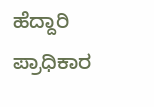ಹೆದ್ದಾರಿ ಪ್ರಾಧಿಕಾರ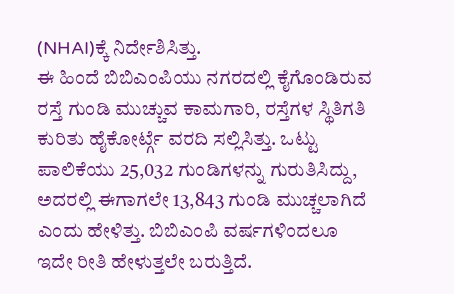(NHAI)ಕ್ಕೆ ನಿರ್ದೇಶಿಸಿತ್ತು.
ಈ ಹಿಂದೆ ಬಿಬಿಎಂಪಿಯು ನಗರದಲ್ಲಿ ಕೈಗೊಂಡಿರುವ ರಸ್ತೆ ಗುಂಡಿ ಮುಚ್ಚುವ ಕಾಮಗಾರಿ, ರಸ್ತೆಗಳ ಸ್ಥಿತಿಗತಿ ಕುರಿತು ಹೈಕೋರ್ಟ್ಗೆ ವರದಿ ಸಲ್ಲಿಸಿತ್ತು. ಒಟ್ಟು ಪಾಲಿಕೆಯು 25,032 ಗುಂಡಿಗಳನ್ನು ಗುರುತಿಸಿದ್ದು, ಅದರಲ್ಲಿ ಈಗಾಗಲೇ 13,843 ಗುಂಡಿ ಮುಚ್ಚಲಾಗಿದೆ ಎಂದು ಹೇಳಿತ್ತು. ಬಿಬಿಎಂಪಿ ವರ್ಷಗಳಿಂದಲೂ ಇದೇ ರೀತಿ ಹೇಳುತ್ತಲೇ ಬರುತ್ತಿದೆ.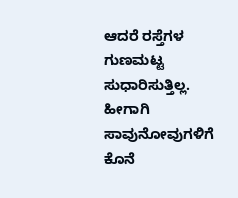ಆದರೆ ರಸ್ತೆಗಳ ಗುಣಮಟ್ಟ ಸುಧಾರಿಸುತ್ತಿಲ್ಲ. ಹೀಗಾಗಿ ಸಾವುನೋವುಗಳಿಗೆ ಕೊನೆ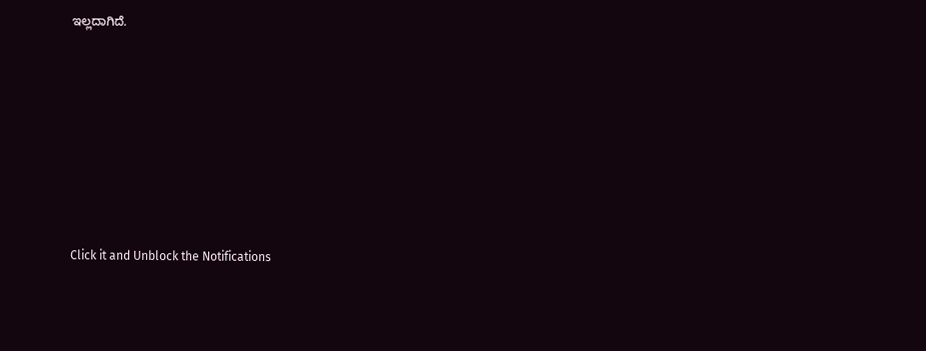ಇಲ್ಲದಾಗಿದೆ.












Click it and Unblock the Notifications